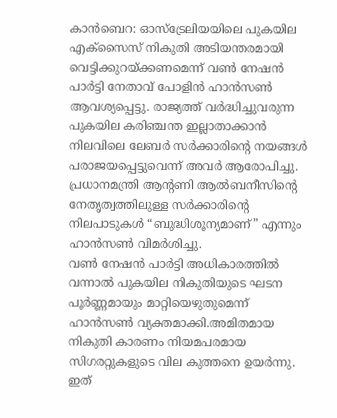കാൻബെറ: ഓസ്ട്രേലിയയിലെ പുകയില എക്സൈസ് നികുതി അടിയന്തരമായി വെട്ടിക്കുറയ്ക്കണമെന്ന് വൺ നേഷൻ പാർട്ടി നേതാവ് പോളിൻ ഹാൻസൺ ആവശ്യപ്പെട്ടു. രാജ്യത്ത് വർദ്ധിച്ചുവരുന്ന പുകയില കരിഞ്ചന്ത ഇല്ലാതാക്കാൻ നിലവിലെ ലേബർ സർക്കാരിന്റെ നയങ്ങൾ പരാജയപ്പെട്ടുവെന്ന് അവർ ആരോപിച്ചു. പ്രധാനമന്ത്രി ആന്റണി ആൽബനീസിന്റെ നേതൃത്വത്തിലുള്ള സർക്കാരിന്റെ നിലപാടുകൾ “ബുദ്ധിശൂന്യമാണ്” എന്നും ഹാൻസൺ വിമർശിച്ചു.
വൺ നേഷൻ പാർട്ടി അധികാരത്തിൽ വന്നാൽ പുകയില നികുതിയുടെ ഘടന പൂർണ്ണമായും മാറ്റിയെഴുതുമെന്ന് ഹാൻസൺ വ്യക്തമാക്കി.അമിതമായ നികുതി കാരണം നിയമപരമായ സിഗരറ്റുകളുടെ വില കുത്തനെ ഉയർന്നു. ഇത്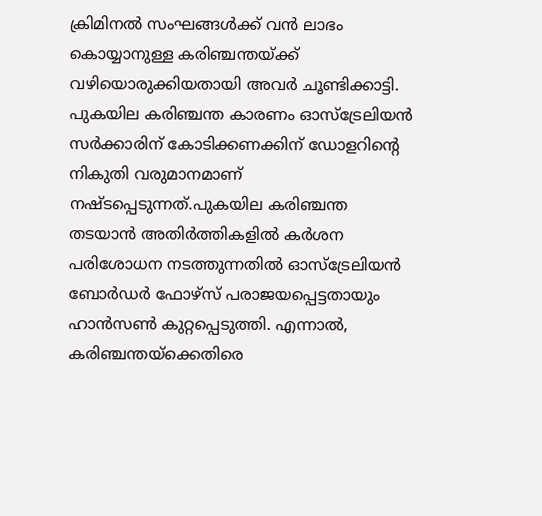ക്രിമിനൽ സംഘങ്ങൾക്ക് വൻ ലാഭം കൊയ്യാനുള്ള കരിഞ്ചന്തയ്ക്ക് വഴിയൊരുക്കിയതായി അവർ ചൂണ്ടിക്കാട്ടി. പുകയില കരിഞ്ചന്ത കാരണം ഓസ്ട്രേലിയൻ സർക്കാരിന് കോടിക്കണക്കിന് ഡോളറിന്റെ നികുതി വരുമാനമാണ് നഷ്ടപ്പെടുന്നത്.പുകയില കരിഞ്ചന്ത തടയാൻ അതിർത്തികളിൽ കർശന പരിശോധന നടത്തുന്നതിൽ ഓസ്ട്രേലിയൻ ബോർഡർ ഫോഴ്സ് പരാജയപ്പെട്ടതായും ഹാൻസൺ കുറ്റപ്പെടുത്തി. എന്നാൽ, കരിഞ്ചന്തയ്ക്കെതിരെ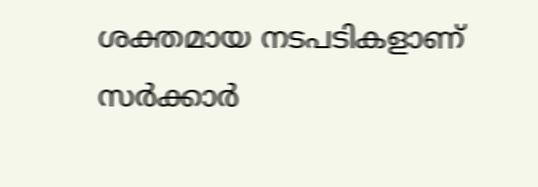ശക്തമായ നടപടികളാണ് സർക്കാർ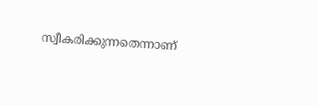സ്വീകരിക്കുന്നതെന്നാണ്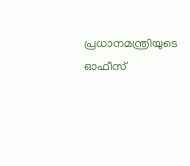പ്രധാനമന്ത്രിയുടെ ഓഫീസ്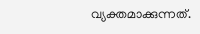വ്യക്തമാക്കുന്നത്.